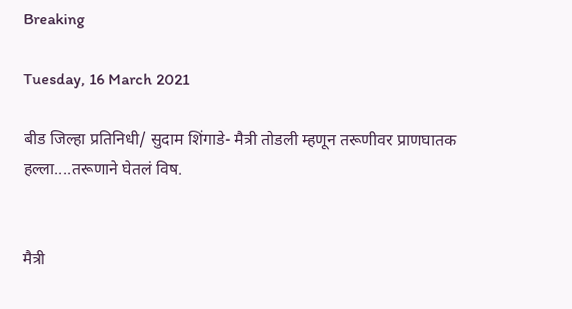Breaking

Tuesday, 16 March 2021

बीड जिल्हा प्रतिनिधी/ सुदाम शिंगाडे- मैत्री तोडली म्हणून तरूणीवर प्राणघातक हल्ला....तरूणाने घेतलं विष.


मैत्री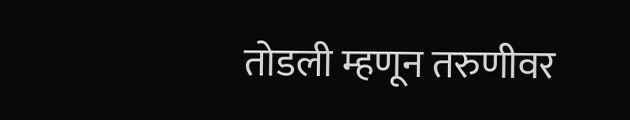तोडली म्हणून तरुणीवर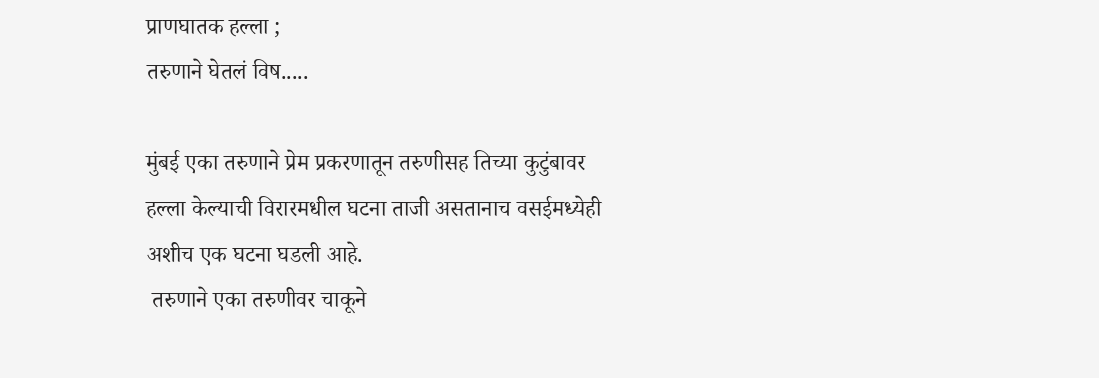प्राणघातक हल्ला ;
तरुणाने घेतलं विष.....

मुंबई एका तरुणाने प्रेम प्रकरणातून तरुणीसह तिच्या कुटुंबावर हल्ला केल्याची विरारमधील घटना ताजी असतानाच वसईमध्येही अशीच एक घटना घडली आहे.
 तरुणाने एका तरुणीवर चाकूने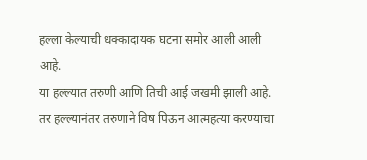हल्ला केल्याची धक्कादायक घटना समोर आली आली आहे.
या हल्ल्यात तरुणी आणि तिची आई जखमी झाली आहे.
तर हल्ल्यानंतर तरुणाने विष पिऊन आत्महत्या करण्याचा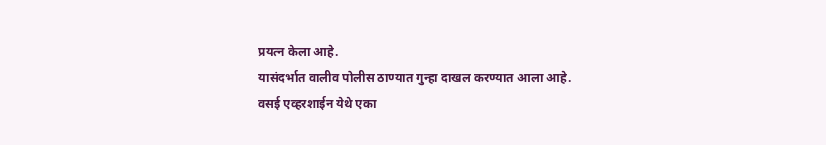प्रयत्न केला आहे.
यासंदर्भात वालीव पोलीस ठाण्यात गुन्हा दाखल करण्यात आला आहे.
वसई एव्हरशाईन येथे एका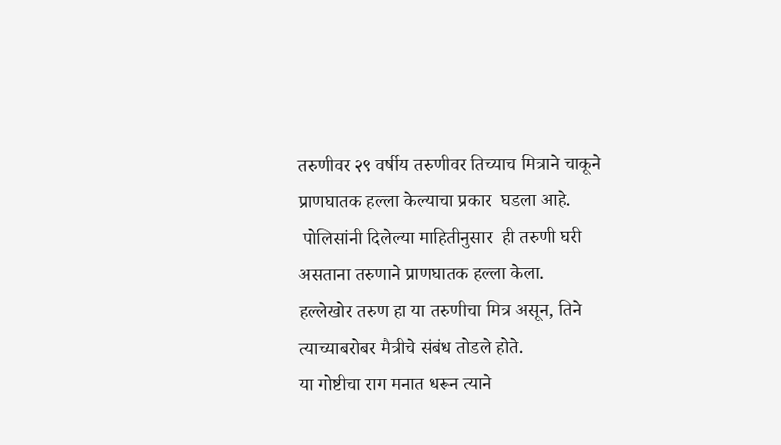तरुणीवर २९ वर्षीय तरुणीवर तिच्याच मित्राने चाकूने प्राणघातक हल्ला केल्याचा प्रकार  घडला आहे.
 पोलिसांनी दिलेल्या माहितीनुसार  ही तरुणी घरी असताना तरुणाने प्राणघातक हल्ला केला.
हल्लेखोर तरुण हा या तरुणीचा मित्र असून, तिने त्याच्याबरोबर मैत्रीचे संबंध तोडले होते.
या गोष्टीचा राग मनात धरून त्याने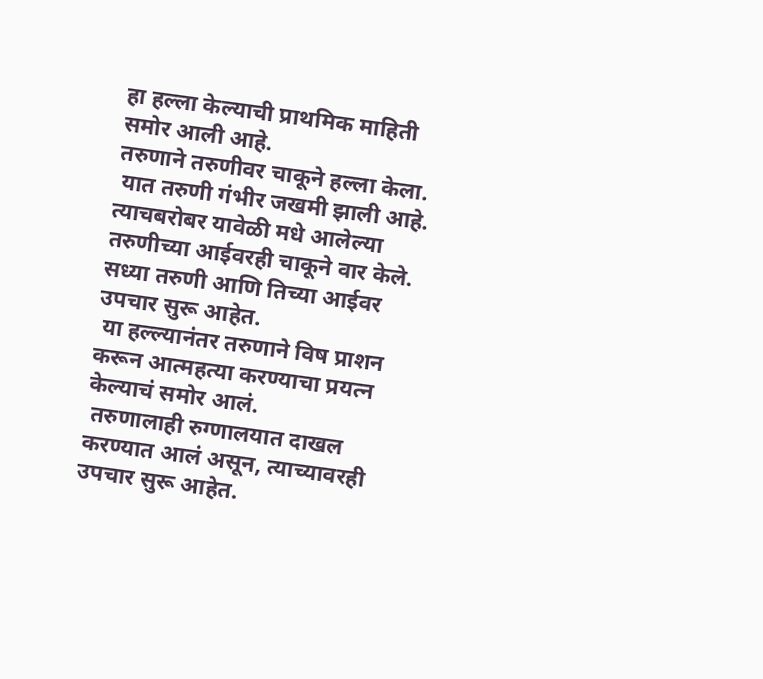हा हल्ला केल्याची प्राथमिक माहिती समोर आली आहे.
तरुणाने तरुणीवर चाकूने हल्ला केला.
 यात तरुणी गंभीर जखमी झाली आहे.
त्याचबरोबर यावेळी मधे आलेल्या तरुणीच्या आईवरही चाकूने वार केले.
सध्या तरुणी आणि तिच्या आईवर उपचार सुरू आहेत.
 या हल्ल्यानंतर तरुणाने विष प्राशन करून आत्महत्या करण्याचा प्रयत्न केल्याचं समोर आलं.
 तरुणालाही रुग्णालयात दाखल करण्यात आलं असून, त्याच्यावरही उपचार सुरू आहेत.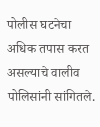पोलीस घटनेचा अधिक तपास करत असल्याचे वालीव पोलिसांनी सांगितले.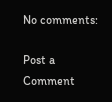No comments:

Post a Comment